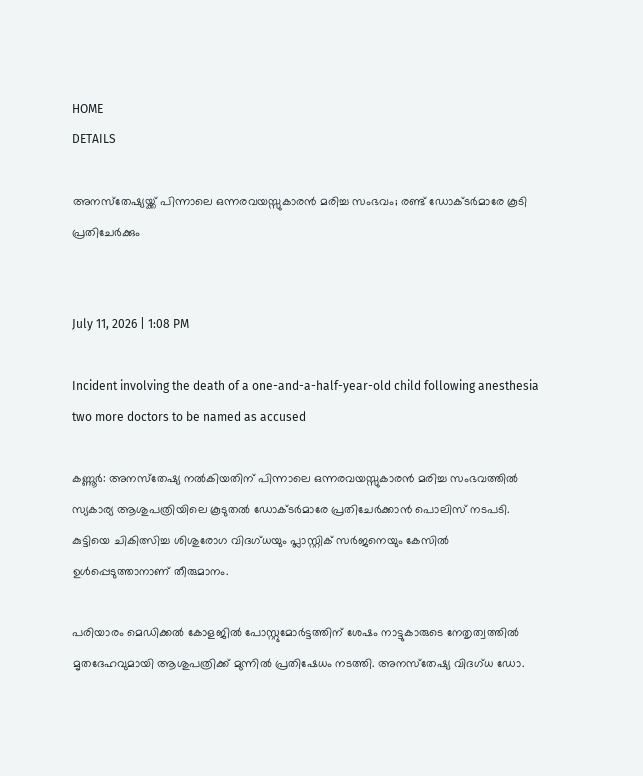HOME
DETAILS

അനസ്‌തേഷ്യയ്ക്ക് പിന്നാലെ ഒന്നരവയസ്സുകാരന്‍ മരിച്ച സംഭവം; രണ്ട് ഡോക്ടര്‍മാരേ കൂടി പ്രതിചേര്‍ക്കും


July 11, 2026 | 1:08 PM

Incident involving the death of a one-and-a-half-year-old child following anesthesia two more doctors to be named as accused

കണ്ണൂര്‍: അനസ്‌തേഷ്യ നല്‍കിയതിന് പിന്നാലെ ഒന്നരവയസ്സുകാരന്‍ മരിച്ച സംഭവത്തില്‍ സ്യകാര്യ ആശുപത്രിയിലെ കൂടുതല്‍ ഡോക്ടര്‍മാരേ പ്രതിചേര്‍ക്കാന്‍ പൊലിസ് നടപടി. കുട്ടിയെ ചികിത്സിച്ച ശിശുരോഗ വിദഗ്ധയും പ്ലാസ്റ്റിക് സര്‍ജനെയും കേസില്‍ ഉള്‍പ്പെടുത്താനാണ് തീരുമാനം.

പരിയാരം മെഡിക്കല്‍ കോളജില്‍ പോസ്റ്റുമോര്‍ട്ടത്തിന് ശേഷം നാട്ടുകാരുടെ നേതൃത്വത്തില്‍ മൃതദേഹവുമായി ആശുപത്രിക്ക് മുന്നില്‍ പ്രതിഷേധം നടത്തി. അനസ്‌തേഷ്യ വിദഗ്ധ ഡോ.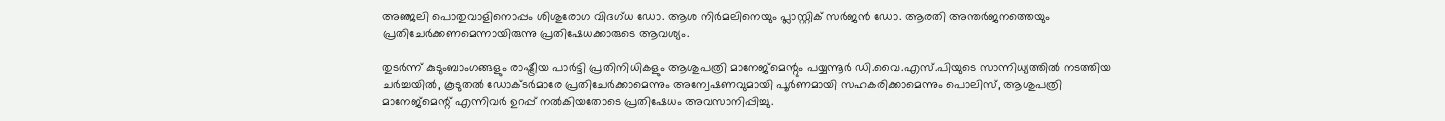അഞ്ജലി പൊതുവാളിനൊപ്പം ശിശുരോഗ വിദഗ്ധ ഡോ. ആശ നിര്‍മലിനെയും പ്ലാസ്റ്റിക് സര്‍ജന്‍ ഡോ. ആരതി അന്തര്‍ജനത്തെയും പ്രതിചേര്‍ക്കണമെന്നായിരുന്നു പ്രതിഷേധക്കാരുടെ ആവശ്യം.

തുടര്‍ന്ന് കുടുംബാംഗങ്ങളും രാഷ്ട്രീയ പാര്‍ട്ടി പ്രതിനിധികളും ആശുപത്രി മാനേജ്‌മെന്റും പയ്യന്നൂര്‍ ഡി.വൈ.എസ്.പിയുടെ സാന്നിധ്യത്തില്‍ നടത്തിയ ചര്‍ച്ചയില്‍, കൂടുതല്‍ ഡോക്ടര്‍മാരേ പ്രതിചേര്‍ക്കാമെന്നും അന്വേഷണവുമായി പൂര്‍ണമായി സഹകരിക്കാമെന്നും പൊലിസ്, ആശുപത്രി മാനേജ്‌മെന്റ് എന്നിവര്‍ ഉറപ്പ് നല്‍കിയതോടെ പ്രതിഷേധം അവസാനിപ്പിച്ചു.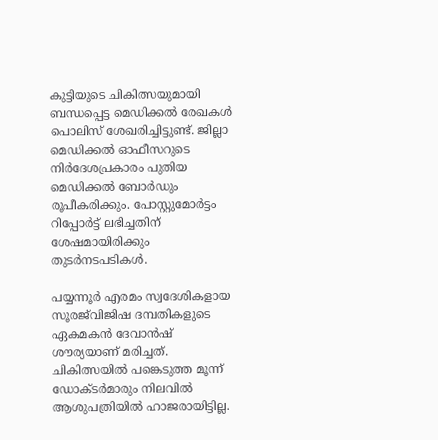കുട്ടിയുടെ ചികിത്സയുമായി ബന്ധപ്പെട്ട മെഡിക്കല്‍ രേഖകള്‍ പൊലിസ് ശേഖരിച്ചിട്ടുണ്ട്. ജില്ലാ മെഡിക്കല്‍ ഓഫീസറുടെ നിര്‍ദേശപ്രകാരം പുതിയ മെഡിക്കല്‍ ബോര്‍ഡും രൂപീകരിക്കും. പോസ്റ്റുമോര്‍ട്ടം റിപ്പോര്‍ട്ട് ലഭിച്ചതിന് ശേഷമായിരിക്കും തുടര്‍നടപടികള്‍.

പയ്യന്നൂര്‍ എരമം സ്വദേശികളായ സൂരജ്‌വിജിഷ ദമ്പതികളുടെ ഏകമകന്‍ ദേവാന്‍ഷ് ശൗര്യയാണ് മരിച്ചത്. ചികിത്സയില്‍ പങ്കെടുത്ത മൂന്ന് ഡോക്ടര്‍മാരും നിലവില്‍ ആശുപത്രിയില്‍ ഹാജരായിട്ടില്ല.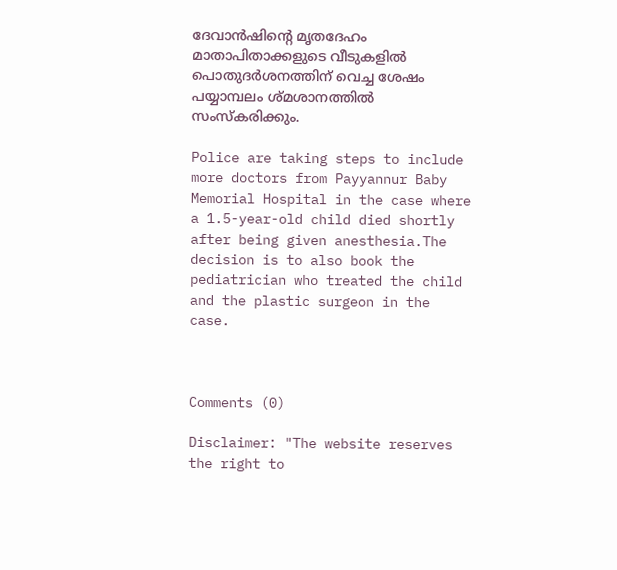ദേവാന്‍ഷിന്റെ മൃതദേഹം മാതാപിതാക്കളുടെ വീടുകളില്‍ പൊതുദര്‍ശനത്തിന് വെച്ച ശേഷം പയ്യാമ്പലം ശ്മശാനത്തില്‍ സംസ്‌കരിക്കും.

Police are taking steps to include more doctors from Payyannur Baby Memorial Hospital in the case where a 1.5-year-old child died shortly after being given anesthesia.The decision is to also book the pediatrician who treated the child and the plastic surgeon in the case.



Comments (0)

Disclaimer: "The website reserves the right to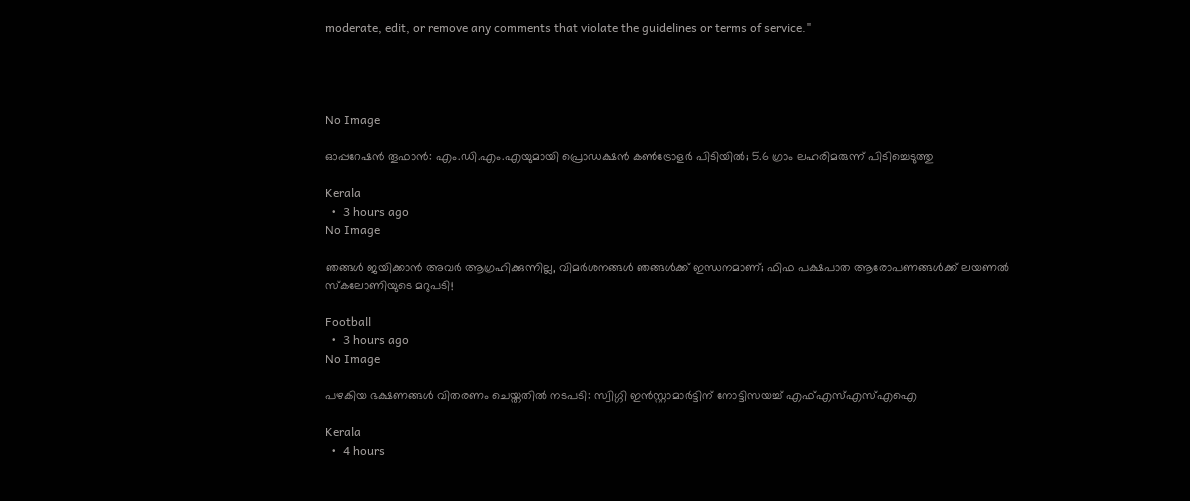moderate, edit, or remove any comments that violate the guidelines or terms of service."




No Image

ഓപ്പറേഷന്‍ തൂഫാന്‍: എം.ഡി.എം.എയുമായി പ്രൊഡക്ഷന്‍ കണ്‍ട്രോളര്‍ പിടിയില്‍; 5.6 ഗ്രാം ലഹരിമരുന്ന് പിടിച്ചെടുത്തു

Kerala
  •  3 hours ago
No Image

ഞങ്ങൾ ജയിക്കാൻ അവർ ആഗ്രഹിക്കുന്നില്ല, വിമർശനങ്ങൾ ഞങ്ങൾക്ക് ഇന്ധനമാണ്; ഫിഫ പക്ഷപാത ആരോപണങ്ങൾക്ക് ലയണൽ സ്കലോണിയുടെ മറുപടി!

Football
  •  3 hours ago
No Image

പഴകിയ ഭക്ഷണങ്ങള്‍ വിതരണം ചെയ്തതില്‍ നടപടി: സ്വിഗ്ഗി ഇന്‍സ്റ്റാമാര്‍ട്ടിന് നോട്ടിസയച്ച് എഫ്എസ്എസ്എഐ

Kerala
  •  4 hours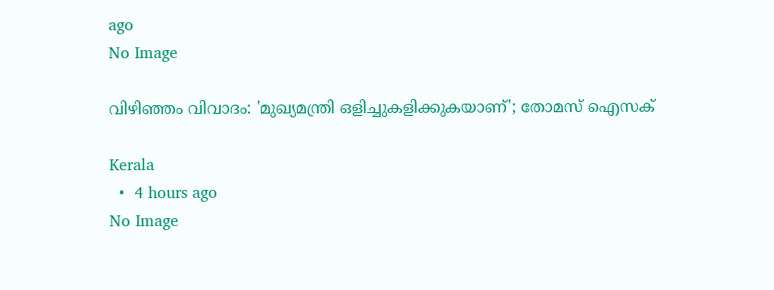ago
No Image

വിഴിഞ്ഞം വിവാദം: 'മുഖ്യമന്ത്രി ഒളിച്ചുകളിക്കുകയാണ്'; തോമസ് ഐസക്

Kerala
  •  4 hours ago
No Image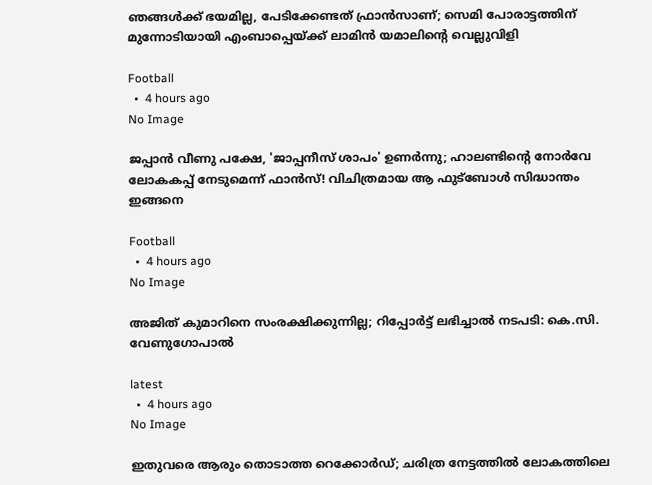ഞങ്ങൾക്ക് ഭയമില്ല, പേടിക്കേണ്ടത് ഫ്രാൻസാണ്; സെമി പോരാട്ടത്തിന് മുന്നോടിയായി എംബാപ്പെയ്ക്ക് ലാമിൻ യമാലിന്റെ വെല്ലുവിളി

Football
  •  4 hours ago
No Image

ജപ്പാൻ വീണു പക്ഷേ, 'ജാപ്പനീസ് ശാപം' ഉണർന്നു; ഹാലണ്ടിന്റെ നോർവേ ലോകകപ്പ് നേടുമെന്ന് ഫാൻസ്! വിചിത്രമായ ആ ഫുട്ബോൾ സിദ്ധാന്തം ഇങ്ങനെ

Football
  •  4 hours ago
No Image

അജിത് കുമാറിനെ സംരക്ഷിക്കുന്നില്ല; റിപ്പോര്‍ട്ട് ലഭിച്ചാല്‍ നടപടി: കെ.സി. വേണുഗോപാല്‍

latest
  •  4 hours ago
No Image

ഇതുവരെ ആരും തൊടാത്ത റെക്കോർഡ്; ചരിത്ര നേട്ടത്തിൽ ലോകത്തിലെ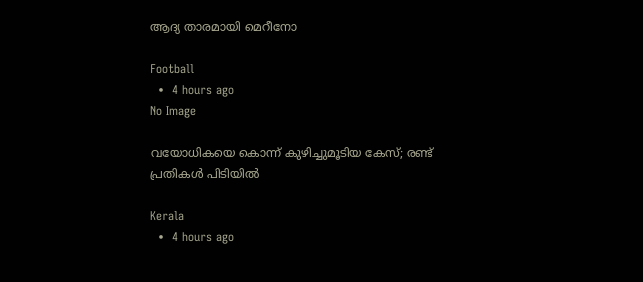ആദ്യ താരമായി മെറീനോ

Football
  •  4 hours ago
No Image

വയോധികയെ കൊന്ന് കുഴിച്ചുമൂടിയ കേസ്; രണ്ട് പ്രതികള്‍ പിടിയില്‍

Kerala
  •  4 hours ago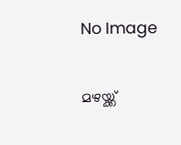No Image

മഴയ്ക്ക്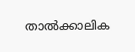താല്‍ക്കാലിക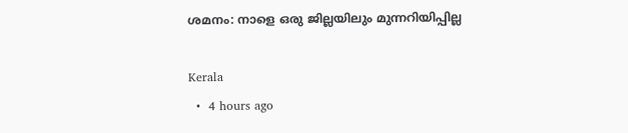ശമനം: നാളെ ഒരു ജില്ലയിലും മുന്നറിയിപ്പില്ല

Kerala
  •  4 hours ago